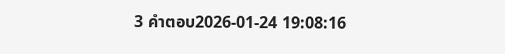3 คำตอบ2026-01-24 19:08:16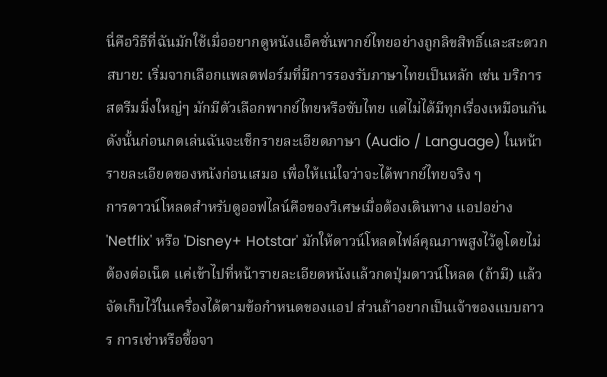นี่คือวิธีที่ฉันมักใช้เมื่ออยากดูหนังแอ็คชั่นพากย์ไทยอย่างถูกลิขสิทธิ์และสะดวกสบาย: เริ่มจากเลือกแพลตฟอร์มที่มีการรองรับภาษาไทยเป็นหลัก เช่น บริการสตรีมมิ่งใหญ่ๆ มักมีตัวเลือกพากย์ไทยหรือซับไทย แต่ไม่ได้มีทุกเรื่องเหมือนกัน ดังนั้นก่อนกดเล่นฉันจะเช็กรายละเอียดภาษา (Audio / Language) ในหน้ารายละเอียดของหนังก่อนเสมอ เพื่อให้แน่ใจว่าจะได้พากย์ไทยจริง ๆ
การดาวน์โหลดสำหรับดูออฟไลน์คือของวิเศษเมื่อต้องเดินทาง แอปอย่าง 'Netflix' หรือ 'Disney+ Hotstar' มักให้ดาวน์โหลดไฟล์คุณภาพสูงไว้ดูโดยไม่ต้องต่อเน็ต แค่เข้าไปที่หน้ารายละเอียดหนังแล้วกดปุ่มดาวน์โหลด (ถ้ามี) แล้วจัดเก็บไว้ในเครื่องได้ตามข้อกำหนดของแอป ส่วนถ้าอยากเป็นเจ้าของแบบถาวร การเช่าหรือซื้อจา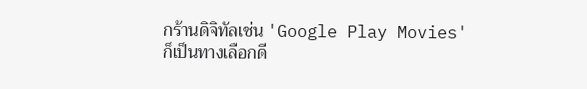กร้านดิจิทัลเช่น 'Google Play Movies' ก็เป็นทางเลือกดี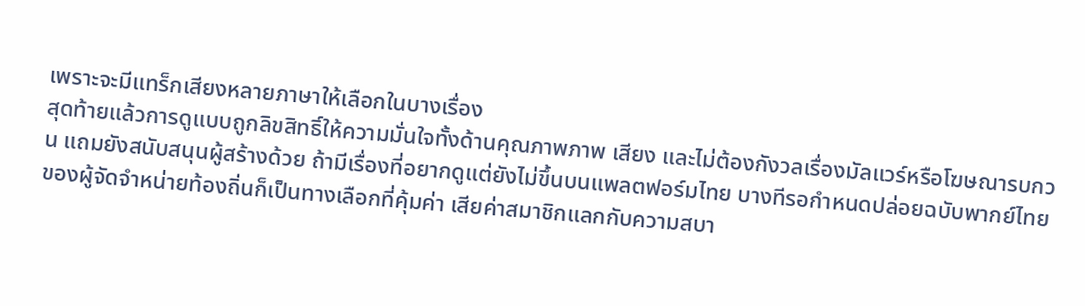เพราะจะมีแทร็กเสียงหลายภาษาให้เลือกในบางเรื่อง
สุดท้ายแล้วการดูแบบถูกลิขสิทธิ์ให้ความมั่นใจทั้งด้านคุณภาพภาพ เสียง และไม่ต้องกังวลเรื่องมัลแวร์หรือโฆษณารบกวน แถมยังสนับสนุนผู้สร้างด้วย ถ้ามีเรื่องที่อยากดูแต่ยังไม่ขึ้นบนแพลตฟอร์มไทย บางทีรอกำหนดปล่อยฉบับพากย์ไทยของผู้จัดจำหน่ายท้องถิ่นก็เป็นทางเลือกที่คุ้มค่า เสียค่าสมาชิกแลกกับความสบา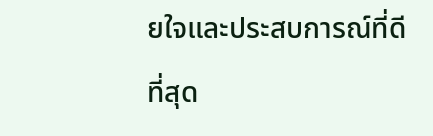ยใจและประสบการณ์ที่ดีที่สุด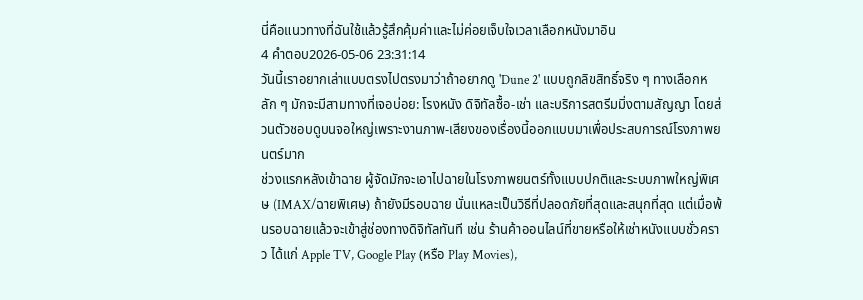นี่คือแนวทางที่ฉันใช้แล้วรู้สึกคุ้มค่าและไม่ค่อยเจ็บใจเวลาเลือกหนังมาอิน
4 คำตอบ2026-05-06 23:31:14
วันนี้เราอยากเล่าแบบตรงไปตรงมาว่าถ้าอยากดู 'Dune 2' แบบถูกลิขสิทธิ์จริง ๆ ทางเลือกหลัก ๆ มักจะมีสามทางที่เจอบ่อย: โรงหนัง ดิจิทัลซื้อ-เช่า และบริการสตรีมมิ่งตามสัญญา โดยส่วนตัวชอบดูบนจอใหญ่เพราะงานภาพ-เสียงของเรื่องนี้ออกแบบมาเพื่อประสบการณ์โรงภาพยนตร์มาก
ช่วงแรกหลังเข้าฉาย ผู้จัดมักจะเอาไปฉายในโรงภาพยนตร์ทั้งแบบปกติและระบบภาพใหญ่พิเศษ (IMAX/ฉายพิเศษ) ถ้ายังมีรอบฉาย นั่นแหละเป็นวิธีที่ปลอดภัยที่สุดและสนุกที่สุด แต่เมื่อพ้นรอบฉายแล้วจะเข้าสู่ช่องทางดิจิทัลทันที เช่น ร้านค้าออนไลน์ที่ขายหรือให้เช่าหนังแบบชั่วคราว ได้แก่ Apple TV, Google Play (หรือ Play Movies),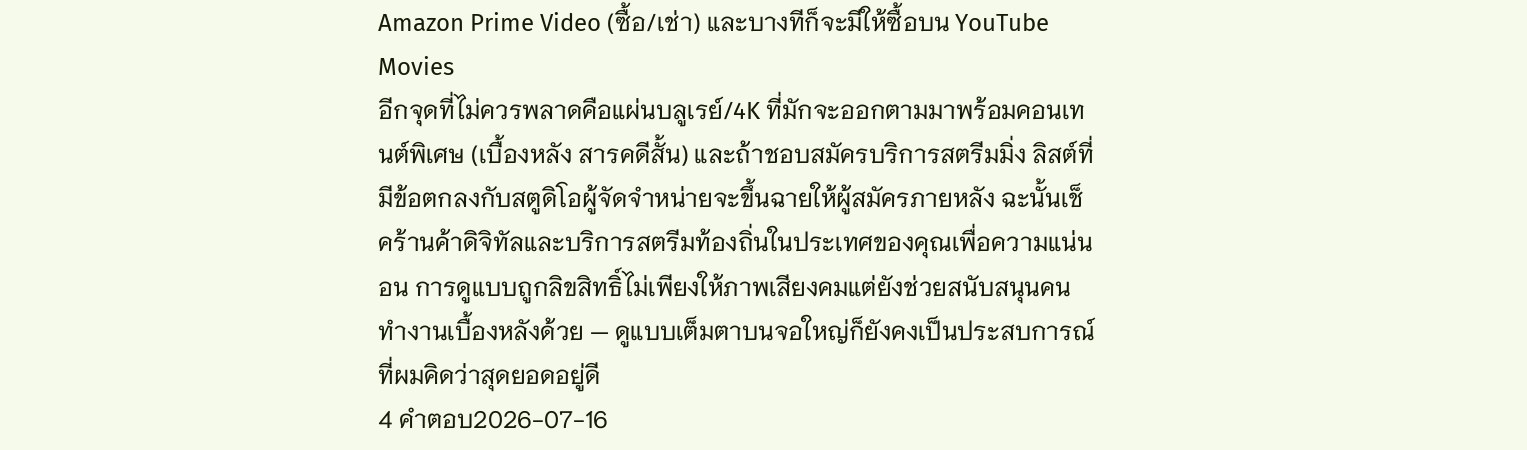Amazon Prime Video (ซื้อ/เช่า) และบางทีก็จะมีให้ซื้อบน YouTube Movies
อีกจุดที่ไม่ควรพลาดคือแผ่นบลูเรย์/4K ที่มักจะออกตามมาพร้อมคอนเทนต์พิเศษ (เบื้องหลัง สารคดีสั้น) และถ้าชอบสมัครบริการสตรีมมิ่ง ลิสต์ที่มีข้อตกลงกับสตูดิโอผู้จัดจำหน่ายจะขึ้นฉายให้ผู้สมัครภายหลัง ฉะนั้นเช็คร้านค้าดิจิทัลและบริการสตรีมท้องถิ่นในประเทศของคุณเพื่อความแน่นอน การดูแบบถูกลิขสิทธิ์ไม่เพียงให้ภาพเสียงคมแต่ยังช่วยสนับสนุนคนทำงานเบื้องหลังด้วย — ดูแบบเต็มตาบนจอใหญ่ก็ยังคงเป็นประสบการณ์ที่ผมคิดว่าสุดยอดอยู่ดี
4 คำตอบ2026-07-16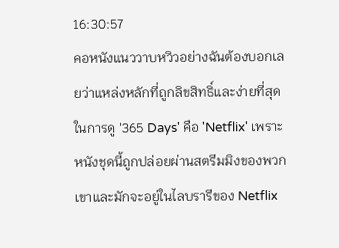16:30:57
คอหนังแนววาบหวิวอย่างฉันต้องบอกเลยว่าแหล่งหลักที่ถูกลิขสิทธิ์และง่ายที่สุดในการดู '365 Days' คือ 'Netflix' เพราะหนังชุดนี้ถูกปล่อยผ่านสตรีมมิงของพวกเขาและมักจะอยู่ในไลบรารีของ Netflix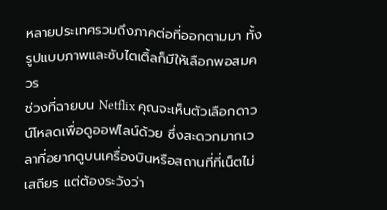หลายประเทศรวมถึงภาคต่อที่ออกตามมา ทั้งรูปแบบภาพและซับไตเติ้ลก็มีให้เลือกพอสมควร
ช่วงที่ฉายบน Netflix คุณจะเห็นตัวเลือกดาวน์โหลดเพื่อดูออฟไลน์ด้วย ซึ่งสะดวกมากเวลาที่อยากดูบนเครื่องบินหรือสถานที่ที่เน็ตไม่เสถียร แต่ต้องระวังว่า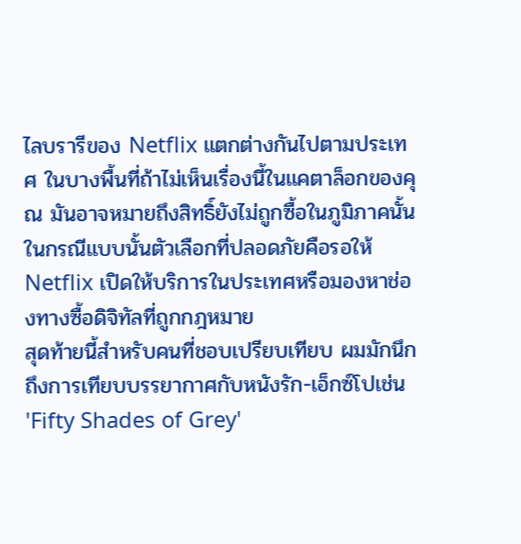ไลบรารีของ Netflix แตกต่างกันไปตามประเทศ ในบางพื้นที่ถ้าไม่เห็นเรื่องนี้ในแคตาล็อกของคุณ มันอาจหมายถึงสิทธิ์ยังไม่ถูกซื้อในภูมิภาคนั้น ในกรณีแบบนั้นตัวเลือกที่ปลอดภัยคือรอให้ Netflix เปิดให้บริการในประเทศหรือมองหาช่องทางซื้อดิจิทัลที่ถูกกฎหมาย
สุดท้ายนี้สำหรับคนที่ชอบเปรียบเทียบ ผมมักนึกถึงการเทียบบรรยากาศกับหนังรัก-เอ็กซ์โปเช่น 'Fifty Shades of Grey'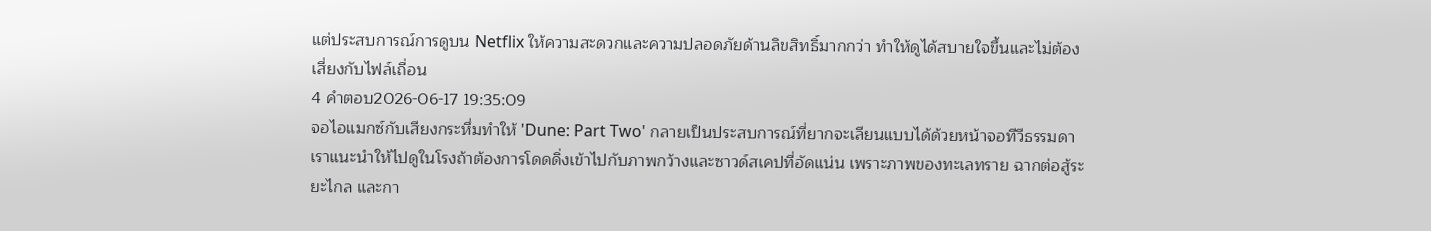แต่ประสบการณ์การดูบน Netflix ให้ความสะดวกและความปลอดภัยด้านลิขสิทธิ์มากกว่า ทำให้ดูได้สบายใจขึ้นและไม่ต้องเสี่ยงกับไฟล์เถื่อน
4 คำตอบ2026-06-17 19:35:09
จอไอแมกซ์กับเสียงกระหึ่มทำให้ 'Dune: Part Two' กลายเป็นประสบการณ์ที่ยากจะเลียนแบบได้ด้วยหน้าจอทีวีธรรมดา
เราแนะนำให้ไปดูในโรงถ้าต้องการโดดดิ่งเข้าไปกับภาพกว้างและซาวด์สเคปที่อัดแน่น เพราะภาพของทะเลทราย ฉากต่อสู้ระยะไกล และกา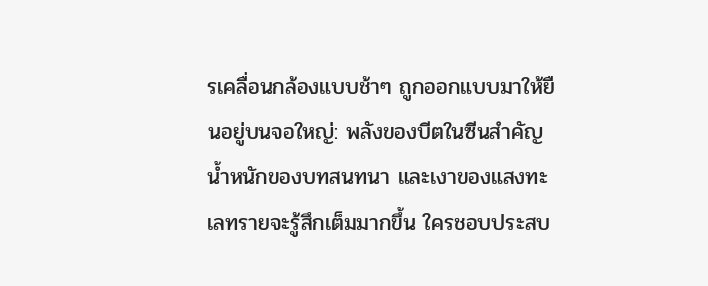รเคลื่อนกล้องแบบช้าๆ ถูกออกแบบมาให้ยืนอยู่บนจอใหญ่: พลังของบีตในซีนสำคัญ น้ำหนักของบทสนทนา และเงาของแสงทะเลทรายจะรู้สึกเต็มมากขึ้น ใครชอบประสบ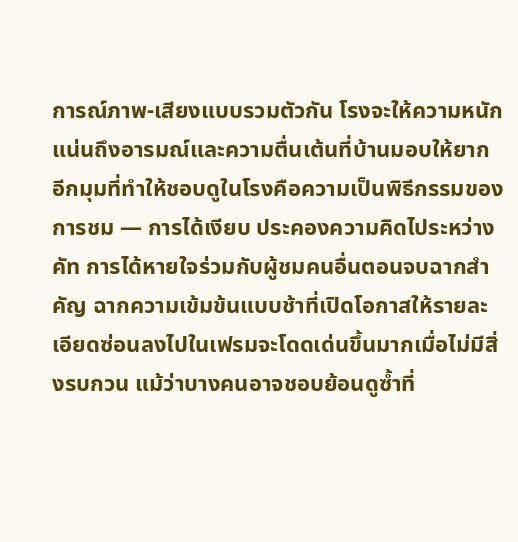การณ์ภาพ-เสียงแบบรวมตัวกัน โรงจะให้ความหนักแน่นถึงอารมณ์และความตื่นเต้นที่บ้านมอบให้ยาก
อีกมุมที่ทำให้ชอบดูในโรงคือความเป็นพิธีกรรมของการชม — การได้เงียบ ประคองความคิดไประหว่างคัท การได้หายใจร่วมกับผู้ชมคนอื่นตอนจบฉากสำคัญ ฉากความเข้มข้นแบบช้าที่เปิดโอกาสให้รายละเอียดซ่อนลงไปในเฟรมจะโดดเด่นขึ้นมากเมื่อไม่มีสิ่งรบกวน แม้ว่าบางคนอาจชอบย้อนดูซ้ำที่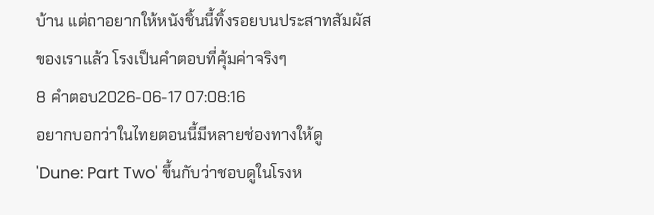บ้าน แต่ถาอยากให้หนังชิ้นนี้ทิ้งรอยบนประสาทสัมผัสของเราแล้ว โรงเป็นคำตอบที่คุ้มค่าจริงๆ
8 คำตอบ2026-06-17 07:08:16
อยากบอกว่าในไทยตอนนี้มีหลายช่องทางให้ดู 'Dune: Part Two' ขึ้นกับว่าชอบดูในโรงห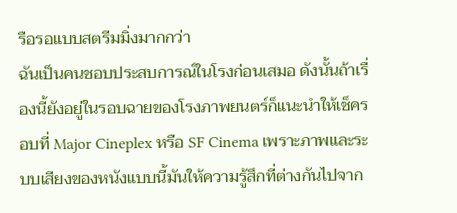รือรอแบบสตรีมมิ่งมากกว่า
ฉันเป็นคนชอบประสบการณ์ในโรงก่อนเสมอ ดังนั้นถ้าเรื่องนี้ยังอยู่ในรอบฉายของโรงภาพยนตร์ก็แนะนำให้เช็ครอบที่ Major Cineplex หรือ SF Cinema เพราะภาพและระบบเสียงของหนังแบบนี้มันให้ความรู้สึกที่ต่างกันไปจาก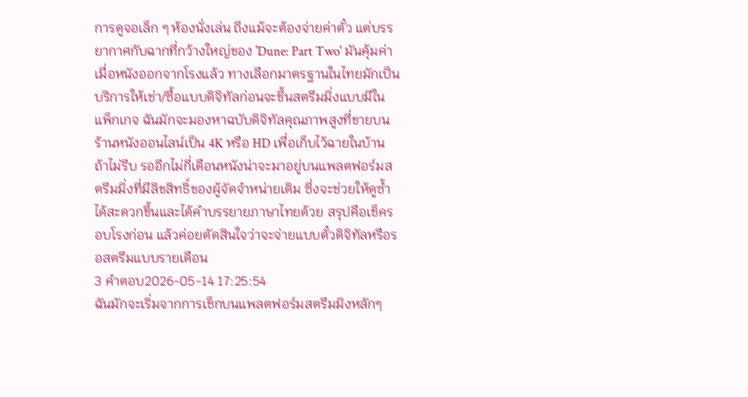การดูจอเล็ก ๆ ห้องนั่งเล่น ถึงแม้จะต้องจ่ายค่าตั๋ว แต่บรรยากาศกับฉากที่กว้างใหญ่ของ 'Dune: Part Two' มันคุ้มค่า
เมื่อหนังออกจากโรงแล้ว ทางเลือกมาตรฐานในไทยมักเป็นบริการให้เช่า/ซื้อแบบดิจิทัลก่อนจะขึ้นสตรีมมิ่งแบบมีในแพ็กเกจ ฉันมักจะมองหาฉบับดิจิทัลคุณภาพสูงที่ขายบนร้านหนังออนไลน์เป็น 4K หรือ HD เพื่อเก็บไว้ฉายในบ้าน ถ้าไม่รีบ รออีกไม่กี่เดือนหนังน่าจะมาอยู่บนแพลตฟอร์มสตรีมมิ่งที่มีลิขสิทธิ์ของผู้จัดจำหน่ายเดิม ซึ่งจะช่วยให้ดูซ้ำได้สะดวกขึ้นและได้คำบรรยายภาษาไทยด้วย สรุปคือเช็ครอบโรงก่อน แล้วค่อยตัดสินใจว่าจะจ่ายแบบตั๋วดิจิทัลหรือรอสตรีมแบบรายเดือน
3 คำตอบ2026-05-14 17:25:54
ฉันมักจะเริ่มจากการเช็กบนแพลตฟอร์มสตรีมมิงหลักๆ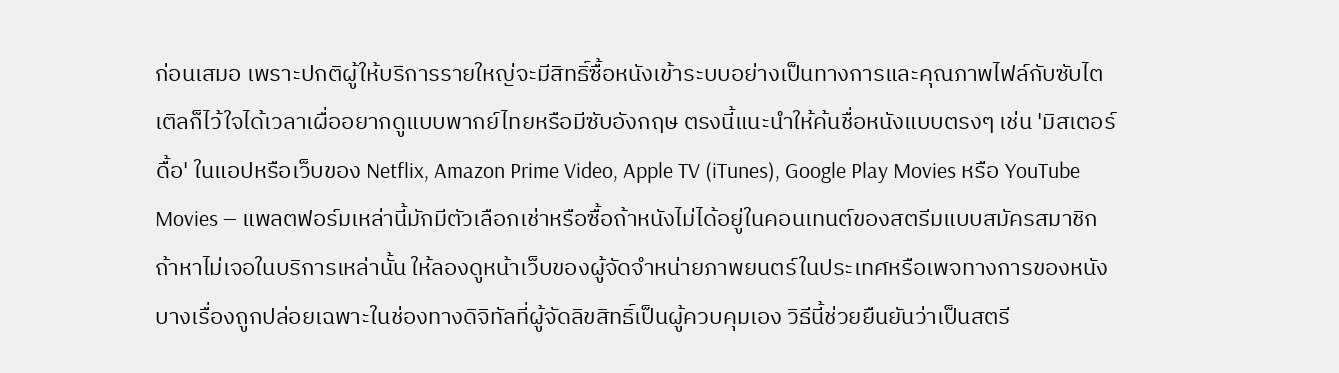ก่อนเสมอ เพราะปกติผู้ให้บริการรายใหญ่จะมีสิทธิ์ซื้อหนังเข้าระบบอย่างเป็นทางการและคุณภาพไฟล์กับซับไตเติลก็ไว้ใจได้เวลาเผื่ออยากดูแบบพากย์ไทยหรือมีซับอังกฤษ ตรงนี้แนะนำให้ค้นชื่อหนังแบบตรงๆ เช่น 'มิสเตอร์ดื้อ' ในแอปหรือเว็บของ Netflix, Amazon Prime Video, Apple TV (iTunes), Google Play Movies หรือ YouTube Movies — แพลตฟอร์มเหล่านี้มักมีตัวเลือกเช่าหรือซื้อถ้าหนังไม่ได้อยู่ในคอนเทนต์ของสตรีมแบบสมัครสมาชิก
ถ้าหาไม่เจอในบริการเหล่านั้น ให้ลองดูหน้าเว็บของผู้จัดจำหน่ายภาพยนตร์ในประเทศหรือเพจทางการของหนัง บางเรื่องถูกปล่อยเฉพาะในช่องทางดิจิทัลที่ผู้จัดลิขสิทธิ์เป็นผู้ควบคุมเอง วิธีนี้ช่วยยืนยันว่าเป็นสตรี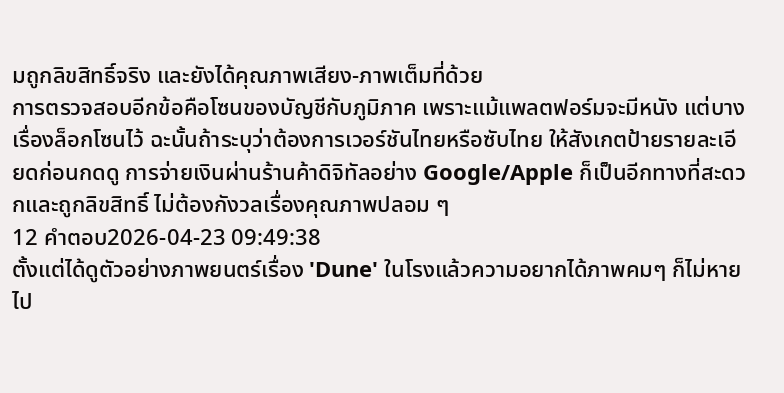มถูกลิขสิทธิ์จริง และยังได้คุณภาพเสียง-ภาพเต็มที่ด้วย
การตรวจสอบอีกข้อคือโซนของบัญชีกับภูมิภาค เพราะแม้แพลตฟอร์มจะมีหนัง แต่บางเรื่องล็อกโซนไว้ ฉะนั้นถ้าระบุว่าต้องการเวอร์ชันไทยหรือซับไทย ให้สังเกตป้ายรายละเอียดก่อนกดดู การจ่ายเงินผ่านร้านค้าดิจิทัลอย่าง Google/Apple ก็เป็นอีกทางที่สะดวกและถูกลิขสิทธิ์ ไม่ต้องกังวลเรื่องคุณภาพปลอม ๆ
12 คำตอบ2026-04-23 09:49:38
ตั้งแต่ได้ดูตัวอย่างภาพยนตร์เรื่อง 'Dune' ในโรงแล้วความอยากได้ภาพคมๆ ก็ไม่หายไป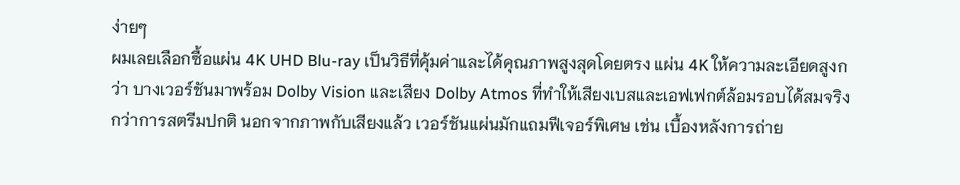ง่ายๆ
ผมเลยเลือกซื้อแผ่น 4K UHD Blu-ray เป็นวิธีที่คุ้มค่าและได้คุณภาพสูงสุดโดยตรง แผ่น 4K ให้ความละเอียดสูงกว่า บางเวอร์ชันมาพร้อม Dolby Vision และเสียง Dolby Atmos ที่ทำให้เสียงเบสและเอฟเฟกต์ล้อมรอบได้สมจริงกว่าการสตรีมปกติ นอกจากภาพกับเสียงแล้ว เวอร์ชันแผ่นมักแถมฟีเจอร์พิเศษ เช่น เบื้องหลังการถ่าย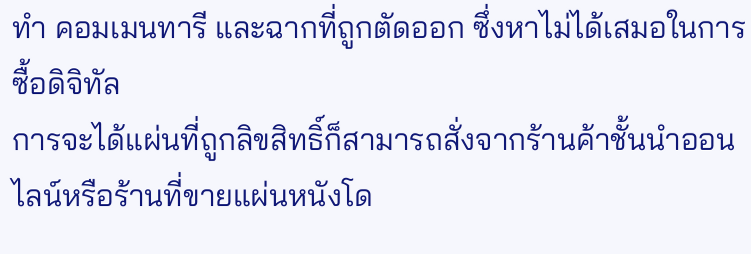ทำ คอมเมนทารี และฉากที่ถูกตัดออก ซึ่งหาไม่ได้เสมอในการซื้อดิจิทัล
การจะได้แผ่นที่ถูกลิขสิทธิ์ก็สามารถสั่งจากร้านค้าชั้นนำออนไลน์หรือร้านที่ขายแผ่นหนังโด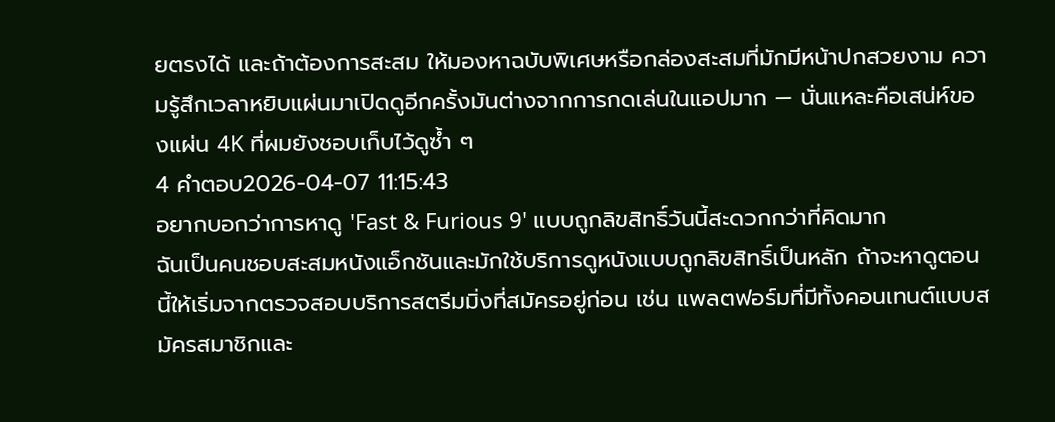ยตรงได้ และถ้าต้องการสะสม ให้มองหาฉบับพิเศษหรือกล่องสะสมที่มักมีหน้าปกสวยงาม ความรู้สึกเวลาหยิบแผ่นมาเปิดดูอีกครั้งมันต่างจากการกดเล่นในแอปมาก — นั่นแหละคือเสน่ห์ของแผ่น 4K ที่ผมยังชอบเก็บไว้ดูซ้ำ ๆ
4 คำตอบ2026-04-07 11:15:43
อยากบอกว่าการหาดู 'Fast & Furious 9' แบบถูกลิขสิทธิ์วันนี้สะดวกกว่าที่คิดมาก
ฉันเป็นคนชอบสะสมหนังแอ็กชันและมักใช้บริการดูหนังแบบถูกลิขสิทธิ์เป็นหลัก ถ้าจะหาดูตอนนี้ให้เริ่มจากตรวจสอบบริการสตรีมมิ่งที่สมัครอยู่ก่อน เช่น แพลตฟอร์มที่มีทั้งคอนเทนต์แบบสมัครสมาชิกและ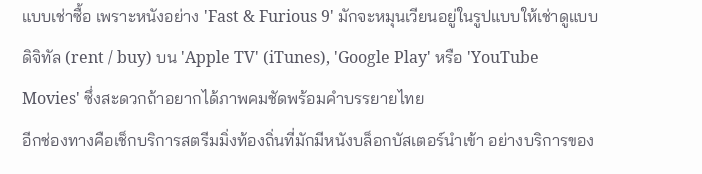แบบเช่าซื้อ เพราะหนังอย่าง 'Fast & Furious 9' มักจะหมุนเวียนอยู่ในรูปแบบให้เช่าดูแบบดิจิทัล (rent / buy) บน 'Apple TV' (iTunes), 'Google Play' หรือ 'YouTube Movies' ซึ่งสะดวกถ้าอยากได้ภาพคมชัดพร้อมคำบรรยายไทย
อีกช่องทางคือเช็กบริการสตรีมมิ่งท้องถิ่นที่มักมีหนังบล็อกบัสเตอร์นำเข้า อย่างบริการของ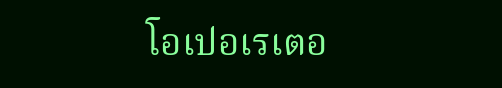โอเปอเรเตอ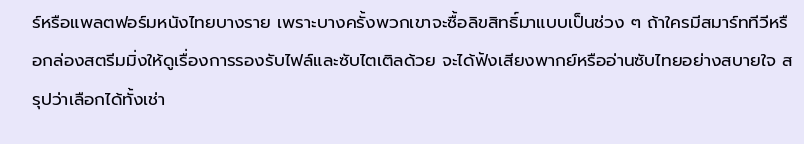ร์หรือแพลตฟอร์มหนังไทยบางราย เพราะบางครั้งพวกเขาจะซื้อลิขสิทธิ์มาแบบเป็นช่วง ๆ ถ้าใครมีสมาร์ททีวีหรือกล่องสตรีมมิ่งให้ดูเรื่องการรองรับไฟล์และซับไตเติลด้วย จะได้ฟังเสียงพากย์หรืออ่านซับไทยอย่างสบายใจ สรุปว่าเลือกได้ทั้งเช่า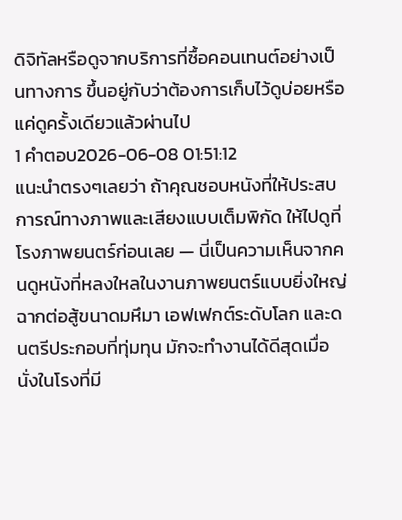ดิจิทัลหรือดูจากบริการที่ซื้อคอนเทนต์อย่างเป็นทางการ ขึ้นอยู่กับว่าต้องการเก็บไว้ดูบ่อยหรือแค่ดูครั้งเดียวแล้วผ่านไป
1 คำตอบ2026-06-08 01:51:12
แนะนำตรงๆเลยว่า ถ้าคุณชอบหนังที่ให้ประสบการณ์ทางภาพและเสียงแบบเต็มพิกัด ให้ไปดูที่โรงภาพยนตร์ก่อนเลย — นี่เป็นความเห็นจากคนดูหนังที่หลงใหลในงานภาพยนตร์แบบยิ่งใหญ่ ฉากต่อสู้ขนาดมหึมา เอฟเฟกต์ระดับโลก และดนตรีประกอบที่ทุ่มทุน มักจะทำงานได้ดีสุดเมื่อนั่งในโรงที่มี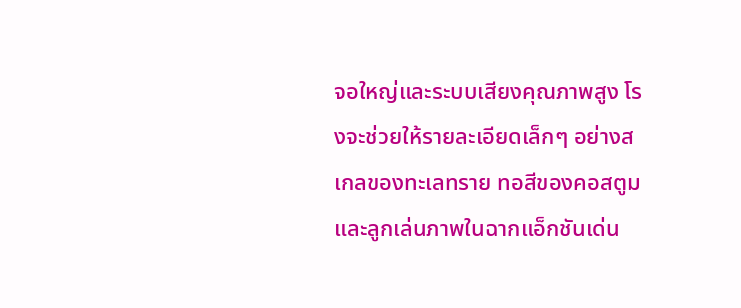จอใหญ่และระบบเสียงคุณภาพสูง โรงจะช่วยให้รายละเอียดเล็กๆ อย่างสเกลของทะเลทราย ทอสีของคอสตูม และลูกเล่นภาพในฉากแอ็กชันเด่น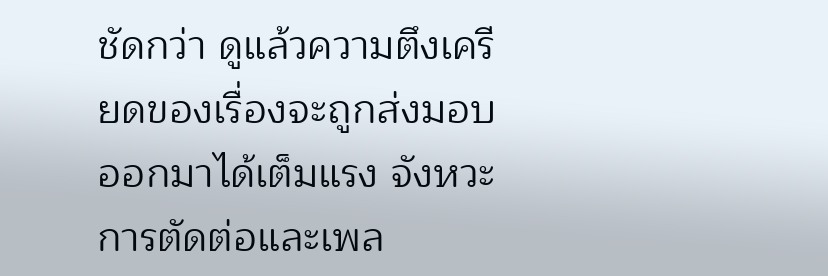ชัดกว่า ดูแล้วความตึงเครียดของเรื่องจะถูกส่งมอบออกมาได้เต็มแรง จังหวะการตัดต่อและเพล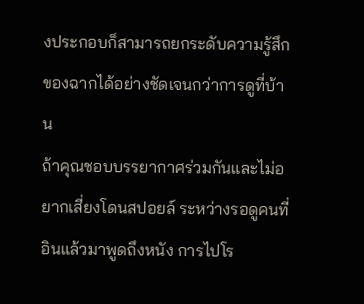งประกอบก็สามารถยกระดับความรู้สึกของฉากได้อย่างชัดเจนกว่าการดูที่บ้าน
ถ้าคุณชอบบรรยากาศร่วมกันและไม่อยากเสี่ยงโดนสปอยล์ ระหว่างรอดูคนที่อินแล้วมาพูดถึงหนัง การไปโร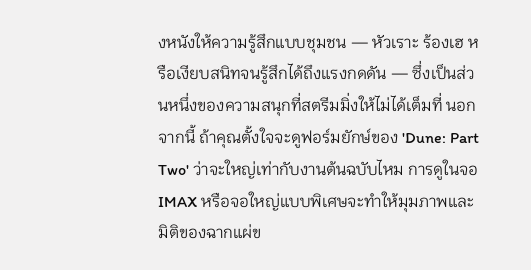งหนังให้ความรู้สึกแบบชุมชน — หัวเราะ ร้องเฮ หรือเงียบสนิทจนรู้สึกได้ถึงแรงกดดัน — ซึ่งเป็นส่วนหนึ่งของความสนุกที่สตรีมมิ่งให้ไม่ได้เต็มที่ นอกจากนี้ ถ้าคุณตั้งใจจะดูฟอร์มยักษ์ของ 'Dune: Part Two' ว่าจะใหญ่เท่ากับงานต้นฉบับไหม การดูในจอ IMAX หรือจอใหญ่แบบพิเศษจะทำให้มุมภาพและมิติของฉากแผ่ข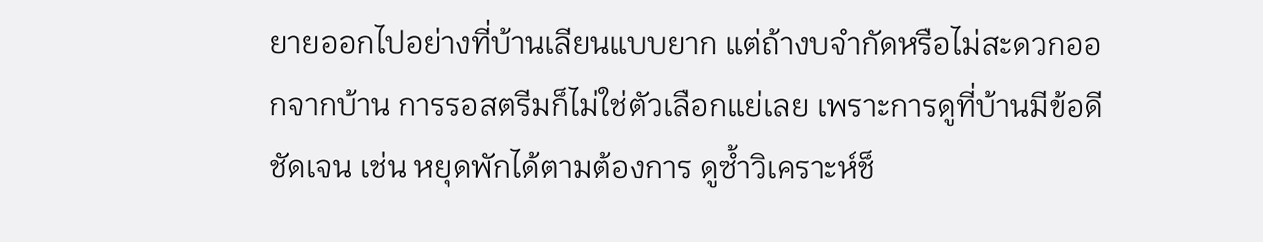ยายออกไปอย่างที่บ้านเลียนแบบยาก แต่ถ้างบจำกัดหรือไม่สะดวกออกจากบ้าน การรอสตรีมก็ไม่ใช่ตัวเลือกแย่เลย เพราะการดูที่บ้านมีข้อดีชัดเจน เช่น หยุดพักได้ตามต้องการ ดูซ้ำวิเคราะห์ช็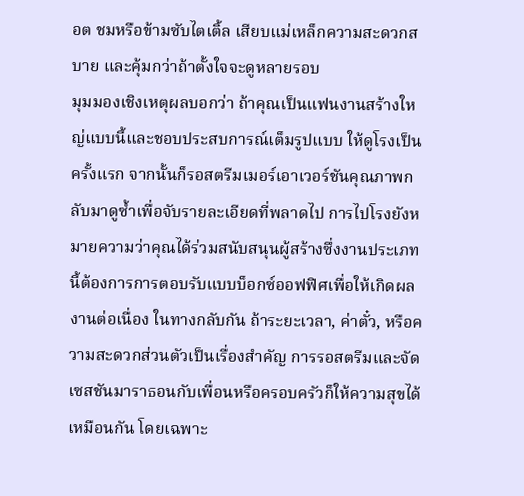อต ชมหรือข้ามซับไตเติ้ล เสียบแม่เหล็กความสะดวกสบาย และคุ้มกว่าถ้าตั้งใจจะดูหลายรอบ
มุมมองเชิงเหตุผลบอกว่า ถ้าคุณเป็นแฟนงานสร้างใหญ่แบบนี้และชอบประสบการณ์เต็มรูปแบบ ให้ดูโรงเป็นครั้งแรก จากนั้นก็รอสตรีมเมอร์เอาเวอร์ชันคุณภาพกลับมาดูซ้ำเพื่อจับรายละเอียดที่พลาดไป การไปโรงยังหมายความว่าคุณได้ร่วมสนับสนุนผู้สร้างซึ่งงานประเภทนี้ต้องการการตอบรับแบบบ็อกซ์ออฟฟิศเพื่อให้เกิดผลงานต่อเนื่อง ในทางกลับกัน ถ้าระยะเวลา, ค่าตั๋ว, หรือความสะดวกส่วนตัวเป็นเรื่องสำคัญ การรอสตรีมและจัดเซสชันมาราธอนกับเพื่อนหรือครอบครัวก็ให้ความสุขได้เหมือนกัน โดยเฉพาะ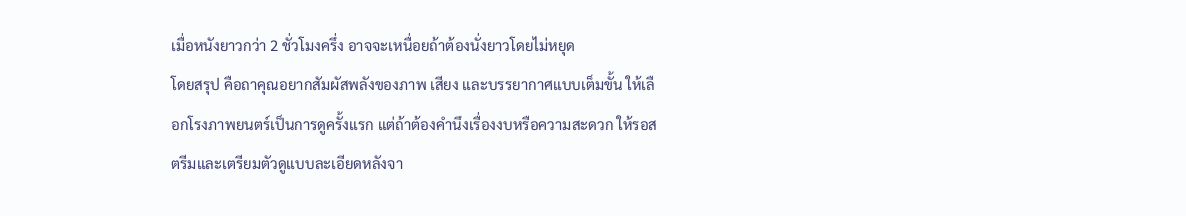เมื่อหนังยาวกว่า 2 ชั่วโมงครึ่ง อาจจะเหนื่อยถ้าต้องนั่งยาวโดยไม่หยุด
โดยสรุป คือถาคุณอยากสัมผัสพลังของภาพ เสียง และบรรยากาศแบบเต็มขั้น ให้เลือกโรงภาพยนตร์เป็นการดูครั้งแรก แต่ถ้าต้องคำนึงเรื่องงบหรือความสะดวก ให้รอสตรีมและเตรียมตัวดูแบบละเอียดหลังจา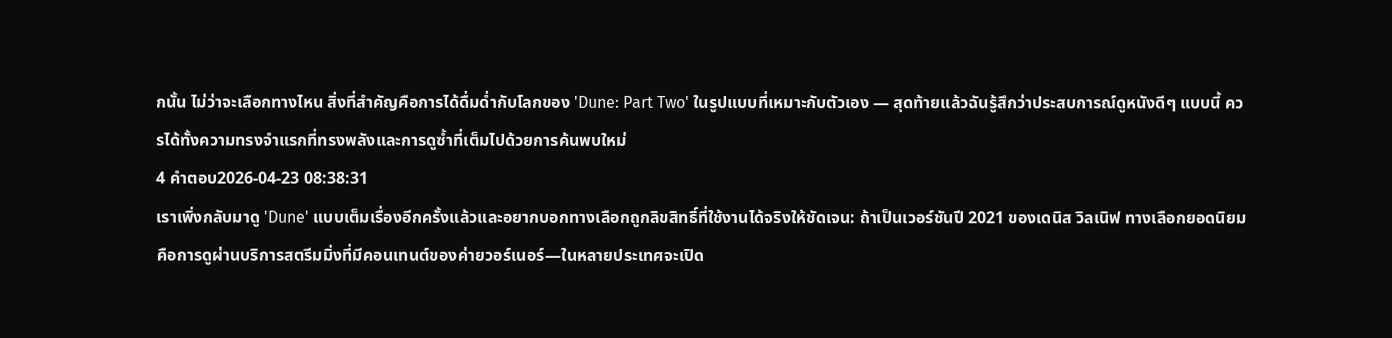กนั้น ไม่ว่าจะเลือกทางไหน สิ่งที่สำคัญคือการได้ดื่มด่ำกับโลกของ 'Dune: Part Two' ในรูปแบบที่เหมาะกับตัวเอง — สุดท้ายแล้วฉันรู้สึกว่าประสบการณ์ดูหนังดีๆ แบบนี้ ควรได้ทั้งความทรงจำแรกที่ทรงพลังและการดูซ้ำที่เต็มไปด้วยการค้นพบใหม่
4 คำตอบ2026-04-23 08:38:31
เราเพิ่งกลับมาดู 'Dune' แบบเต็มเรื่องอีกครั้งแล้วและอยากบอกทางเลือกถูกลิขสิทธิ์ที่ใช้งานได้จริงให้ชัดเจน: ถ้าเป็นเวอร์ชันปี 2021 ของเดนิส วิลเนิฟ ทางเลือกยอดนิยมคือการดูผ่านบริการสตรีมมิ่งที่มีคอนเทนต์ของค่ายวอร์เนอร์—ในหลายประเทศจะเปิด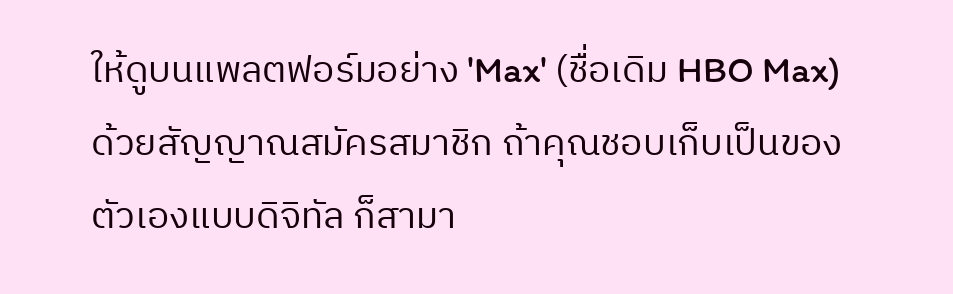ให้ดูบนแพลตฟอร์มอย่าง 'Max' (ชื่อเดิม HBO Max) ด้วยสัญญาณสมัครสมาชิก ถ้าคุณชอบเก็บเป็นของตัวเองแบบดิจิทัล ก็สามา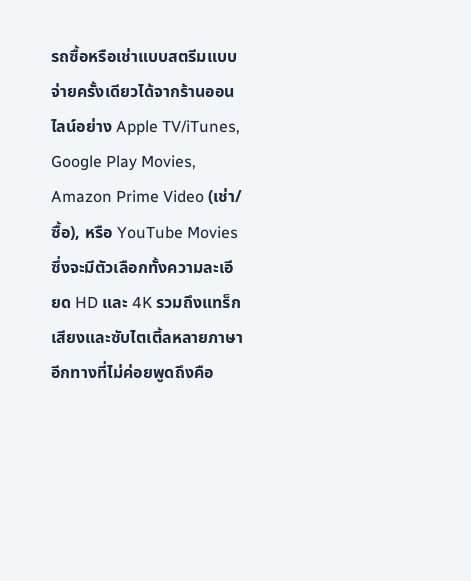รถซื้อหรือเช่าแบบสตรีมแบบจ่ายครั้งเดียวได้จากร้านออนไลน์อย่าง Apple TV/iTunes, Google Play Movies, Amazon Prime Video (เช่า/ซื้อ), หรือ YouTube Movies ซึ่งจะมีตัวเลือกทั้งความละเอียด HD และ 4K รวมถึงแทร็กเสียงและซับไตเติ้ลหลายภาษา
อีกทางที่ไม่ค่อยพูดถึงคือ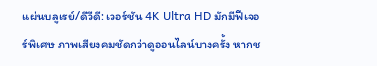แผ่นบลูเรย์/ดีวีดี: เวอร์ชัน 4K Ultra HD มักมีฟีเจอร์พิเศษ ภาพเสียงคมชัดกว่าดูออนไลน์บางครั้ง หากช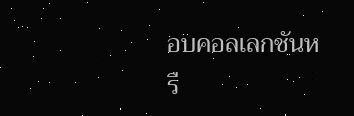อบคอลเลกชันหรื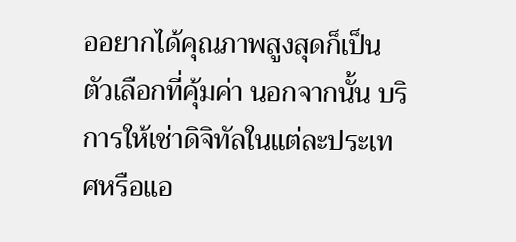ออยากได้คุณภาพสูงสุดก็เป็นตัวเลือกที่คุ้มค่า นอกจากนั้น บริการให้เช่าดิจิทัลในแต่ละประเทศหรือแอ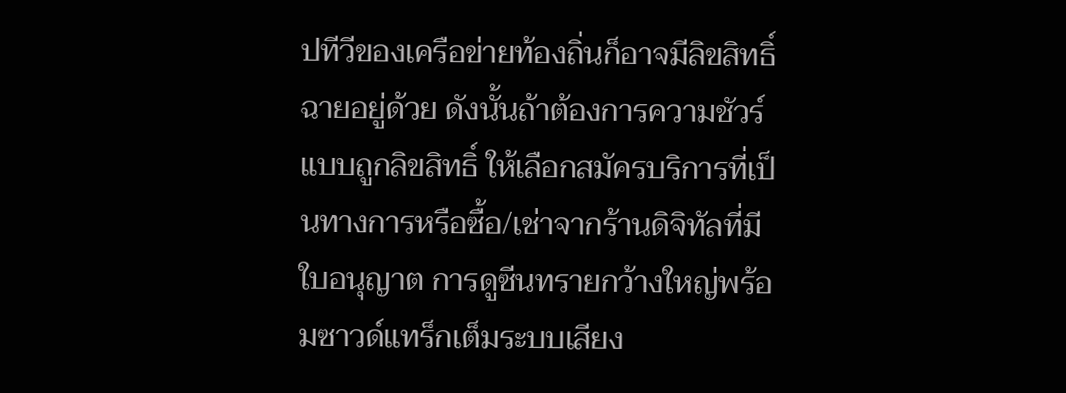ปทีวีของเครือข่ายท้องถิ่นก็อาจมีลิขสิทธิ์ฉายอยู่ด้วย ดังนั้นถ้าต้องการความชัวร์แบบถูกลิขสิทธิ์ ให้เลือกสมัครบริการที่เป็นทางการหรือซื้อ/เช่าจากร้านดิจิทัลที่มีใบอนุญาต การดูซีนทรายกว้างใหญ่พร้อมซาวด์แทร็กเต็มระบบเสียง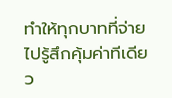ทำให้ทุกบาทที่จ่ายไปรู้สึกคุ้มค่าทีเดียว